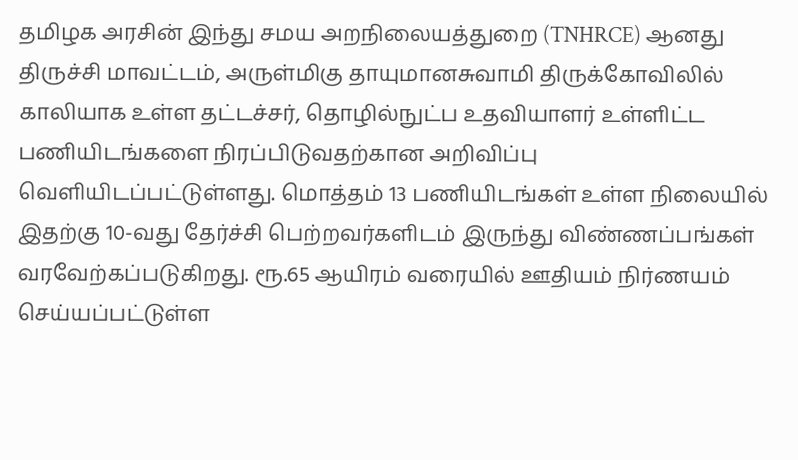தமிழக அரசின் இந்து சமய அறநிலையத்துறை (TNHRCE) ஆனது திருச்சி மாவட்டம், அருள்மிகு தாயுமானசுவாமி திருக்கோவிலில் காலியாக உள்ள தட்டச்சர், தொழில்நுட்ப உதவியாளர் உள்ளிட்ட பணியிடங்களை நிரப்பிடுவதற்கான அறிவிப்பு வெளியிடப்பட்டுள்ளது. மொத்தம் 13 பணியிடங்கள் உள்ள நிலையில் இதற்கு 10-வது தேர்ச்சி பெற்றவர்களிடம் இருந்து விண்ணப்பங்கள் வரவேற்கப்படுகிறது. ரூ.65 ஆயிரம் வரையில் ஊதியம் நிர்ணயம் செய்யப்பட்டுள்ள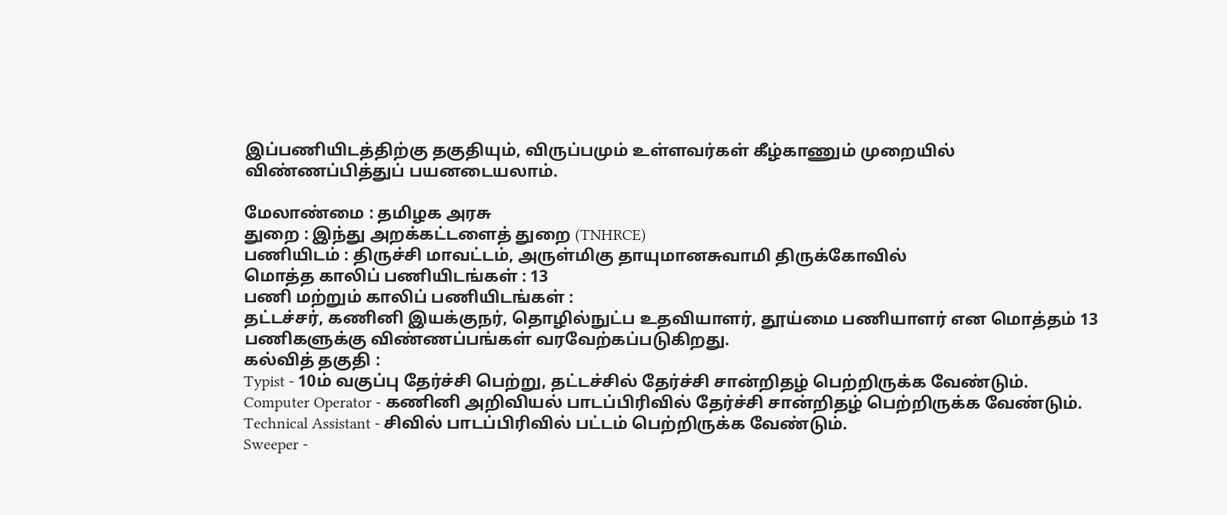இப்பணியிடத்திற்கு தகுதியும், விருப்பமும் உள்ளவர்கள் கீழ்காணும் முறையில் விண்ணப்பித்துப் பயனடையலாம்.

மேலாண்மை : தமிழக அரசு
துறை : இந்து அறக்கட்டளைத் துறை (TNHRCE)
பணியிடம் : திருச்சி மாவட்டம், அருள்மிகு தாயுமானசுவாமி திருக்கோவில்
மொத்த காலிப் பணியிடங்கள் : 13
பணி மற்றும் காலிப் பணியிடங்கள் :
தட்டச்சர், கணினி இயக்குநர், தொழில்நுட்ப உதவியாளர், தூய்மை பணியாளர் என மொத்தம் 13 பணிகளுக்கு விண்ணப்பங்கள் வரவேற்கப்படுகிறது.
கல்வித் தகுதி :
Typist - 10ம் வகுப்பு தேர்ச்சி பெற்று, தட்டச்சில் தேர்ச்சி சான்றிதழ் பெற்றிருக்க வேண்டும்.
Computer Operator - கணினி அறிவியல் பாடப்பிரிவில் தேர்ச்சி சான்றிதழ் பெற்றிருக்க வேண்டும்.
Technical Assistant - சிவில் பாடப்பிரிவில் பட்டம் பெற்றிருக்க வேண்டும்.
Sweeper -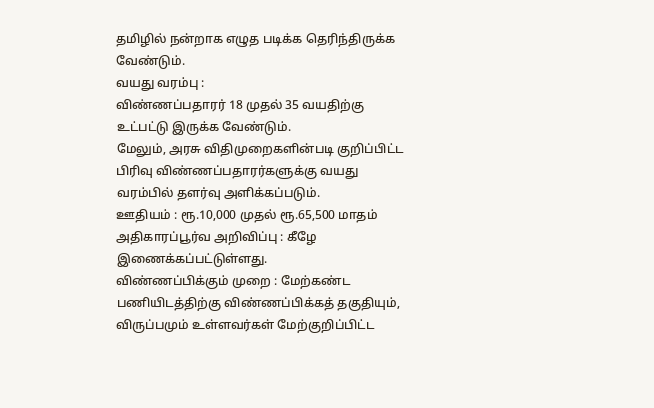தமிழில் நன்றாக எழுத படிக்க தெரிந்திருக்க வேண்டும்.
வயது வரம்பு :
விண்ணப்பதாரர் 18 முதல் 35 வயதிற்கு உட்பட்டு இருக்க வேண்டும்.
மேலும், அரசு விதிமுறைகளின்படி குறிப்பிட்ட பிரிவு விண்ணப்பதாரர்களுக்கு வயது வரம்பில் தளர்வு அளிக்கப்படும்.
ஊதியம் : ரூ.10,000 முதல் ரூ.65,500 மாதம்
அதிகாரப்பூர்வ அறிவிப்பு : கீழே இணைக்கப்பட்டுள்ளது.
விண்ணப்பிக்கும் முறை : மேற்கண்ட பணியிடத்திற்கு விண்ணப்பிக்கத் தகுதியும், விருப்பமும் உள்ளவர்கள் மேற்குறிப்பிட்ட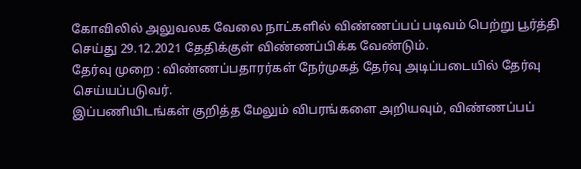கோவிலில் அலுவலக வேலை நாட்களில் விண்ணப்பப் படிவம் பெற்று பூர்த்தி செய்து 29.12.2021 தேதிக்குள் விண்ணப்பிக்க வேண்டும்.
தேர்வு முறை : விண்ணப்பதாரர்கள் நேர்முகத் தேர்வு அடிப்படையில் தேர்வு செய்யப்படுவர்.
இப்பணியிடங்கள் குறித்த மேலும் விபரங்களை அறியவும், விண்ணப்பப்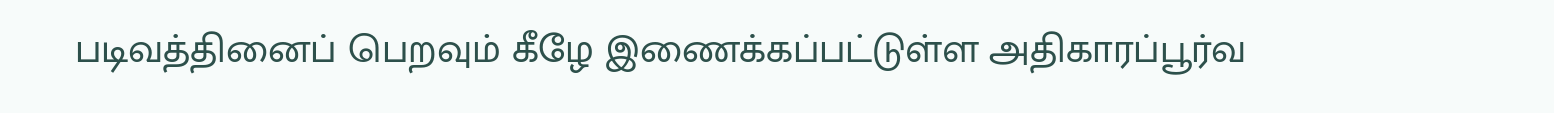படிவத்தினைப் பெறவும் கீழே இணைக்கப்பட்டுள்ள அதிகாரப்பூர்வ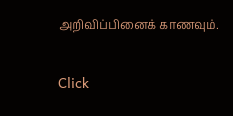அறிவிப்பினைக் காணவும்.


Click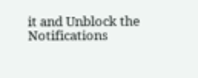it and Unblock the Notifications